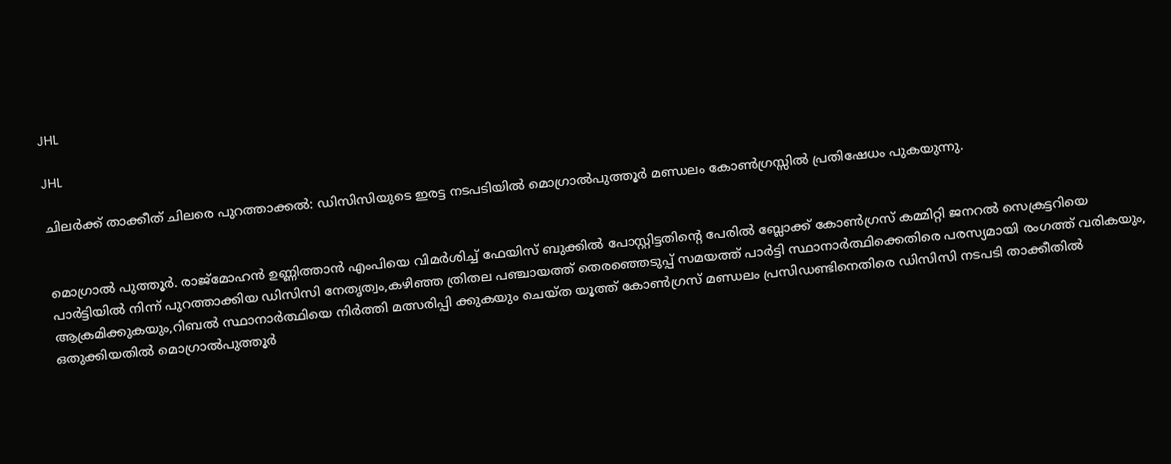JHL

JHL

ചിലർക്ക് താക്കീത് ചിലരെ പുറത്താക്കൽ: ഡിസിസിയുടെ ഇരട്ട നടപടിയിൽ മൊഗ്രാൽപുത്തൂർ മണ്ഡലം കോൺഗ്രസ്സിൽ പ്രതിഷേധം പുകയുന്നു.


മൊഗ്രാൽ പുത്തൂർ. രാജ്മോഹൻ ഉണ്ണിത്താൻ എംപിയെ വിമർശിച്ച് ഫേയിസ് ബുക്കിൽ പോസ്റ്റിട്ടതിന്റെ പേരിൽ ബ്ലോക്ക് കോൺഗ്രസ് കമ്മിറ്റി ജനറൽ സെക്രട്ടറിയെ പാർട്ടിയിൽ നിന്ന് പുറത്താക്കിയ ഡിസിസി നേതൃത്വം,കഴിഞ്ഞ ത്രിതല പഞ്ചായത്ത് തെരഞ്ഞെടുപ്പ് സമയത്ത് പാർട്ടി സ്ഥാനാർത്ഥിക്കെതിരെ പരസ്യമായി രംഗത്ത് വരികയും, ആക്രമിക്കുകയും,റിബൽ സ്ഥാനാർത്ഥിയെ നിർത്തി മത്സരിപ്പി ക്കുകയും ചെയ്ത യൂത്ത് കോൺഗ്രസ് മണ്ഡലം പ്രസിഡണ്ടിനെതിരെ ഡിസിസി നടപടി താക്കീതിൽ ഒതുക്കിയതിൽ മൊഗ്രാൽപുത്തൂർ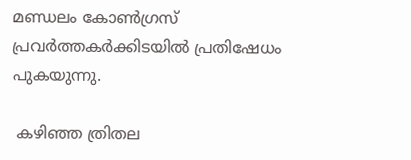മണ്ഡലം കോൺഗ്രസ് പ്രവർത്തകർക്കിടയിൽ പ്രതിഷേധം പുകയുന്നു.

 കഴിഞ്ഞ ത്രിതല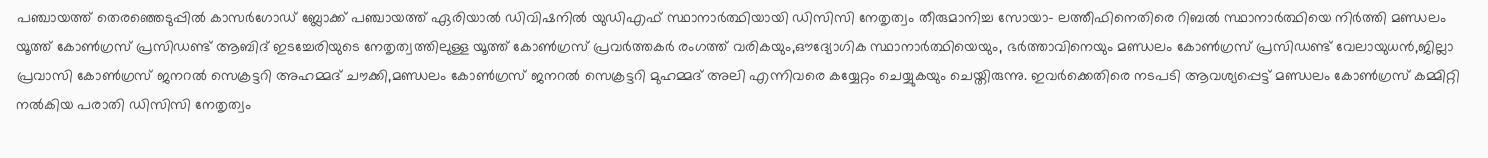പഞ്ചായത്ത് തെരഞ്ഞെടുപ്പിൽ കാസർഗോഡ് ബ്ലോക്ക് പഞ്ചായത്ത് ഏരിയാൽ ഡിവിഷനിൽ യുഡിഎഫ് സ്ഥാനാർത്ഥിയായി ഡിസിസി നേതൃത്വം തീരുമാനിച്ച സോയാ- ലത്തീഫിനെതിരെ റിബൽ സ്ഥാനാർത്ഥിയെ നിർത്തി മണ്ഡലം യൂത്ത് കോൺഗ്രസ് പ്രസിഡണ്ട് ആബിദ് ഇടച്ചേരിയുടെ നേതൃത്വത്തിലുള്ള യൂത്ത് കോൺഗ്രസ് പ്രവർത്തകർ രംഗത്ത് വരികയും,ഔദ്യോഗിക സ്ഥാനാർത്ഥിയെയും, ഭർത്താവിനെയും മണ്ഡലം കോൺഗ്രസ് പ്രസിഡണ്ട് വേലായുധൻ,ജില്ലാ പ്രവാസി കോൺഗ്രസ് ജനറൽ സെക്രട്ടറി അഹമ്മദ് ചൗക്കി,മണ്ഡലം കോൺഗ്രസ് ജനറൽ സെക്രട്ടറി മുഹമ്മദ് അലി എന്നിവരെ കയ്യേറ്റം ചെയ്യുകയും ചെയ്തിരുന്നു. ഇവർക്കെതിരെ നടപടി ആവശ്യപ്പെട്ട് മണ്ഡലം കോൺഗ്രസ് കമ്മിറ്റി നൽകിയ പരാതി ഡിസിസി നേതൃത്വം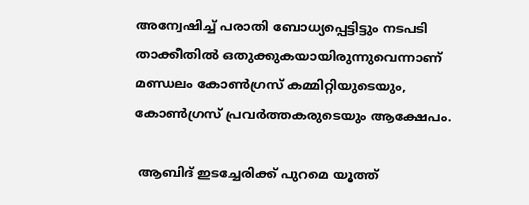അന്വേഷിച്ച് പരാതി ബോധ്യപ്പെട്ടിട്ടും നടപടി താക്കീതിൽ ഒതുക്കുകയായിരുന്നുവെന്നാണ് മണ്ഡലം കോൺഗ്രസ് കമ്മിറ്റിയുടെയും, കോൺഗ്രസ് പ്രവർത്തകരുടെയും ആക്ഷേപം.

 ആബിദ് ഇടച്ചേരിക്ക് പുറമെ യൂത്ത്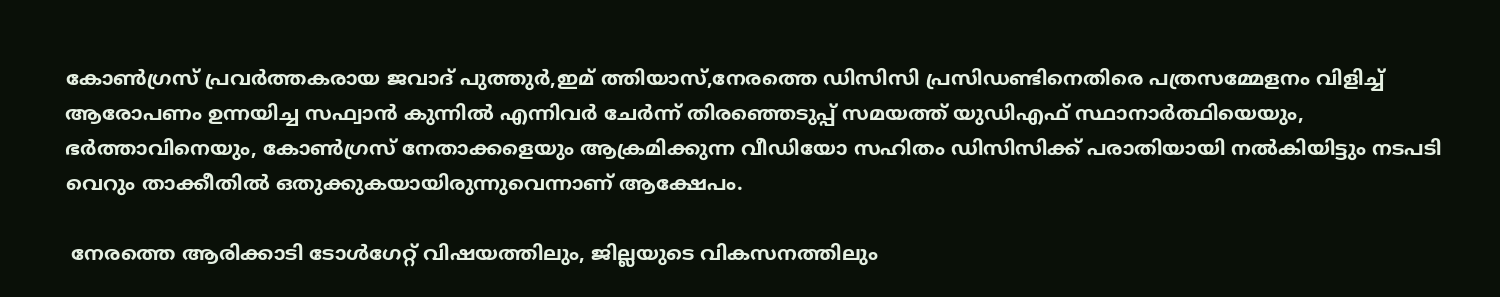കോൺഗ്രസ് പ്രവർത്തകരായ ജവാദ് പുത്തുർ,ഇമ് ത്തിയാസ്,നേരത്തെ ഡിസിസി പ്രസിഡണ്ടിനെതിരെ പത്രസമ്മേളനം വിളിച്ച് ആരോപണം ഉന്നയിച്ച സഫ്വാൻ കുന്നിൽ എന്നിവർ ചേർന്ന് തിരഞ്ഞെടുപ്പ് സമയത്ത് യുഡിഎഫ് സ്ഥാനാർത്ഥിയെയും, ഭർത്താവിനെയും, കോൺഗ്രസ് നേതാക്കളെയും ആക്രമിക്കുന്ന വീഡിയോ സഹിതം ഡിസിസിക്ക് പരാതിയായി നൽകിയിട്ടും നടപടി വെറും താക്കീതിൽ ഒതുക്കുകയായിരുന്നുവെന്നാണ് ആക്ഷേപം.

 നേരത്തെ ആരിക്കാടി ടോൾഗേറ്റ് വിഷയത്തിലും, ജില്ലയുടെ വികസനത്തിലും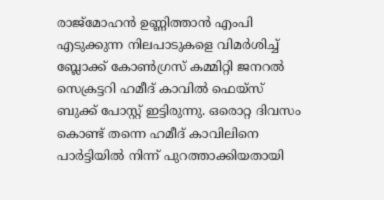രാജ്മോഹൻ ഉണ്ണിത്താൻ എംപി എടുക്കുന്ന നിലപാടുകളെ വിമർശിച്ച് ബ്ലോക്ക് കോൺഗ്രസ് കമ്മിറ്റി ജനറൽ സെക്രട്ടറി ഹമീദ് കാവിൽ ഫെയ്സ് ബുക്ക് പോസ്റ്റ് ഇട്ടിരുന്നു. ഒരൊറ്റ ദിവസം കൊണ്ട് തന്നെ ഹമീദ് കാവിലിനെ പാർട്ടിയിൽ നിന്ന് പുറത്താക്കിയതായി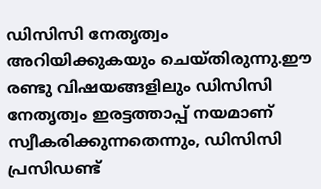ഡിസിസി നേതൃത്വം അറിയിക്കുകയും ചെയ്തിരുന്നു.ഈ രണ്ടു വിഷയങ്ങളിലും ഡിസിസി നേതൃത്വം ഇരട്ടത്താപ്പ് നയമാണ് സ്വീകരിക്കുന്നതെന്നും, ഡിസിസി പ്രസിഡണ്ട്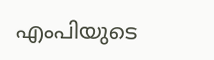എംപിയുടെ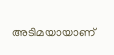അടിമയായാണ്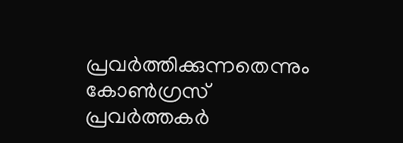പ്രവർത്തിക്കുന്നതെന്നും കോൺഗ്രസ് പ്രവർത്തകർ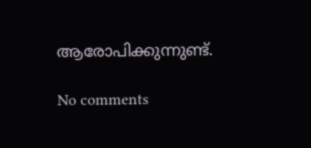ആരോപിക്കുന്നുണ്ട്.

No comments